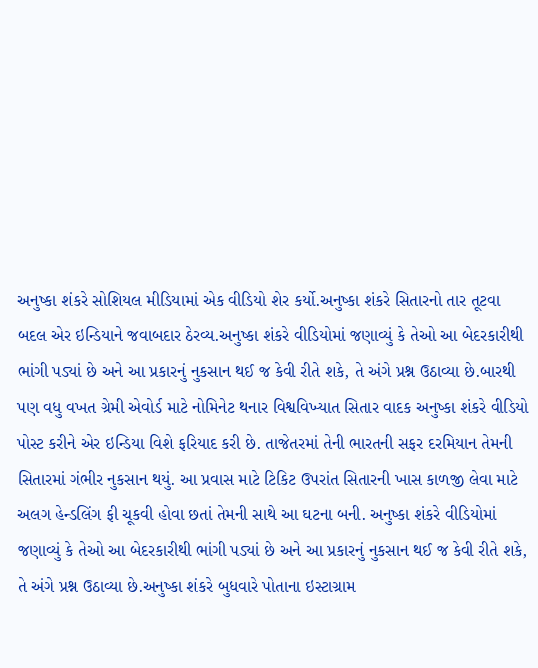અનુષ્કા શંકરે સોશિયલ મીડિયામાં એક વીડિયો શેર કર્યો.અનુષ્કા શંકરે સિતારનો તાર તૂટવા બદલ એર ઇન્ડિયાને જવાબદાર ઠેરવ્ય.અનુષ્કા શંકરે વીડિયોમાં જણાવ્યું કે તેઓ આ બેદરકારીથી ભાંગી પડ્યાં છે અને આ પ્રકારનું નુકસાન થઈ જ કેવી રીતે શકે, તે અંગે પ્રશ્ન ઉઠાવ્યા છે.બારથી પણ વધુ વખત ગ્રેમી એવોર્ડ માટે નોમિનેટ થનાર વિશ્વવિખ્યાત સિતાર વાદક અનુષ્કા શંકરે વીડિયો પોસ્ટ કરીને એર ઇન્ડિયા વિશે ફરિયાદ કરી છે. તાજેતરમાં તેની ભારતની સફર દરમિયાન તેમની સિતારમાં ગંભીર નુકસાન થયું. આ પ્રવાસ માટે ટિકિટ ઉપરાંત સિતારની ખાસ કાળજી લેવા માટે અલગ હેન્ડલિંગ ફી ચૂકવી હોવા છતાં તેમની સાથે આ ઘટના બની. અનુષ્કા શંકરે વીડિયોમાં જણાવ્યું કે તેઓ આ બેદરકારીથી ભાંગી પડ્યાં છે અને આ પ્રકારનું નુકસાન થઈ જ કેવી રીતે શકે, તે અંગે પ્રશ્ન ઉઠાવ્યા છે.અનુષ્કા શંકરે બુધવારે પોતાના ઇસ્ટાગ્રામ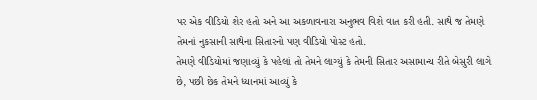પર એક વીડિયો શેર હતો અને આ અકળાવનારા અનુભવ વિશે વાત કરી હતી. સાથે જ તેમણે તેમનાં નુકસાની સાથેના સિતારનો પણ વીડિયો પોસ્ટ હતો.
તેમણે વીડિયોમાં જણાવ્યું કે પહેલાં તો તેમને લાગ્યું કે તેમની સિતાર અસામાન્ય રીતે બેસુરી લાગે છે, પછી છેક તેમને ધ્યાનમાં આવ્યું કે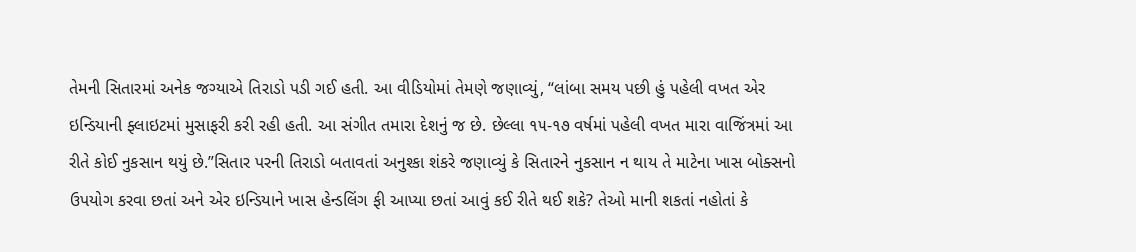તેમની સિતારમાં અનેક જગ્યાએ તિરાડો પડી ગઈ હતી. આ વીડિયોમાં તેમણે જણાવ્યું, “લાંબા સમય પછી હું પહેલી વખત એર ઇન્ડિયાની ફ્લાઇટમાં મુસાફરી કરી રહી હતી. આ સંગીત તમારા દેશનું જ છે. છેલ્લા ૧૫-૧૭ વર્ષમાં પહેલી વખત મારા વાજિંત્રમાં આ રીતે કોઈ નુકસાન થયું છે.”સિતાર પરની તિરાડો બતાવતાં અનુશ્કા શંકરે જણાવ્યું કે સિતારને નુકસાન ન થાય તે માટેના ખાસ બોક્સનો ઉપયોગ કરવા છતાં અને એર ઇન્ડિયાને ખાસ હેન્ડલિંગ ફી આપ્યા છતાં આવું કઈ રીતે થઈ શકે? તેઓ માની શકતાં નહોતાં કે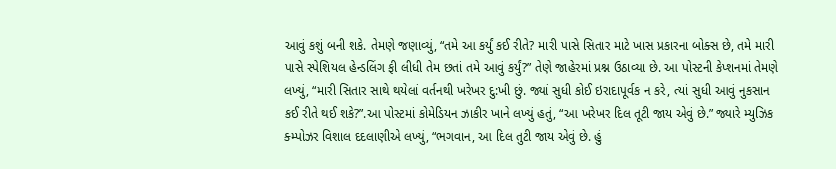આવું કશું બની શકે. તેમણે જણાવ્યું, “તમે આ કર્યું કઈ રીતે? મારી પાસે સિતાર માટે ખાસ પ્રકારના બોક્સ છે, તમે મારી પાસે સ્પેશિયલ હેન્ડલિંગ ફી લીધી તેમ છતાં તમે આવું કર્યું?” તેણે જાહેરમાં પ્રશ્ન ઉઠાવ્યા છે. આ પોસ્ટની કેપ્શનમાં તેમણે લખ્યું, “મારી સિતાર સાથે થયેલાં વર્તનથી ખરેખર દુ:ખી છું. જ્યાં સુધી કોઈ ઇરાદાપૂર્વક ન કરે, ત્યાં સુધી આવું નુકસાન કઈ રીતે થઈ શકે?”.આ પોસ્ટમાં કોમેડિયન ઝાકીર ખાને લખ્યું હતું, “આ ખરેખર દિલ તૂટી જાય એવું છે.” જ્યારે મ્યુઝિક ક્મ્પોઝર વિશાલ દદલાણીએ લખ્યું, “ભગવાન, આ દિલ તુટી જાય એવું છે. હું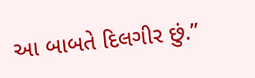આ બાબતે દિલગીર છું.”